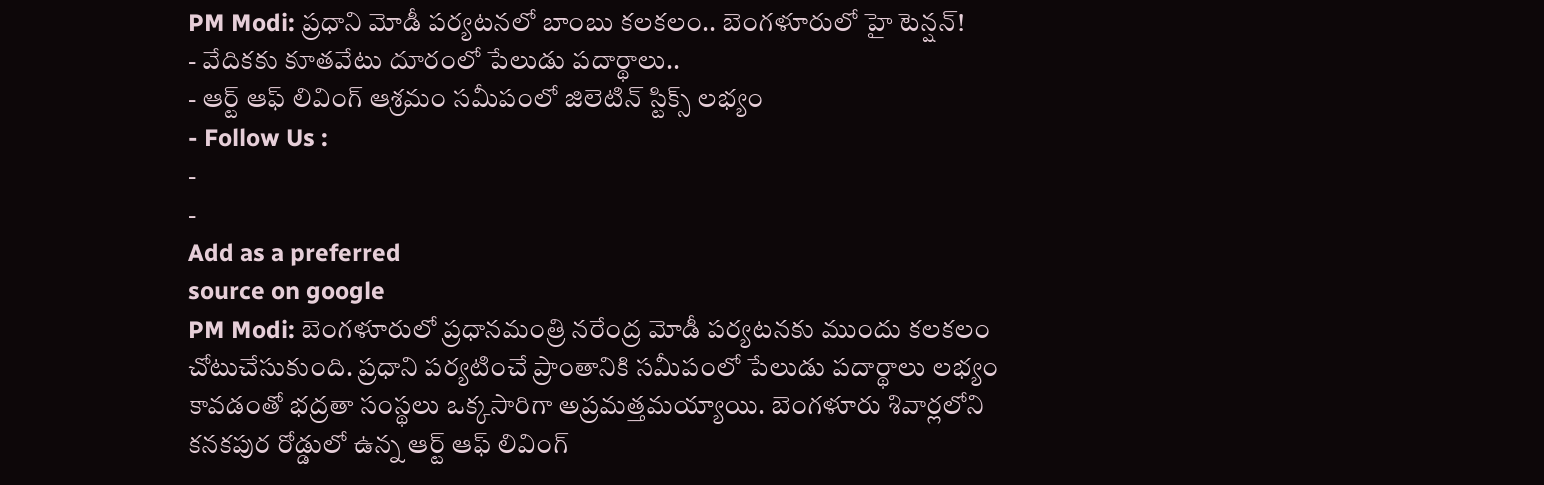PM Modi: ప్రధాని మోడీ పర్యటనలో బాంబు కలకలం.. బెంగళూరులో హై టెన్షన్!
- వేదికకు కూతవేటు దూరంలో పేలుడు పదార్థాలు..
- ఆర్ట్ ఆఫ్ లివింగ్ ఆశ్రమం సమీపంలో జిలెటిన్ స్టిక్స్ లభ్యం
- Follow Us :
-
-
Add as a preferred
source on google
PM Modi: బెంగళూరులో ప్రధానమంత్రి నరేంద్ర మోడీ పర్యటనకు ముందు కలకలం చోటుచేసుకుంది. ప్రధాని పర్యటించే ప్రాంతానికి సమీపంలో పేలుడు పదార్థాలు లభ్యం కావడంతో భద్రతా సంస్థలు ఒక్కసారిగా అప్రమత్తమయ్యాయి. బెంగళూరు శివార్లలోని కనకపుర రోడ్డులో ఉన్న ఆర్ట్ ఆఫ్ లివింగ్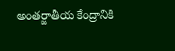అంతర్జాతీయ కేంద్రానికి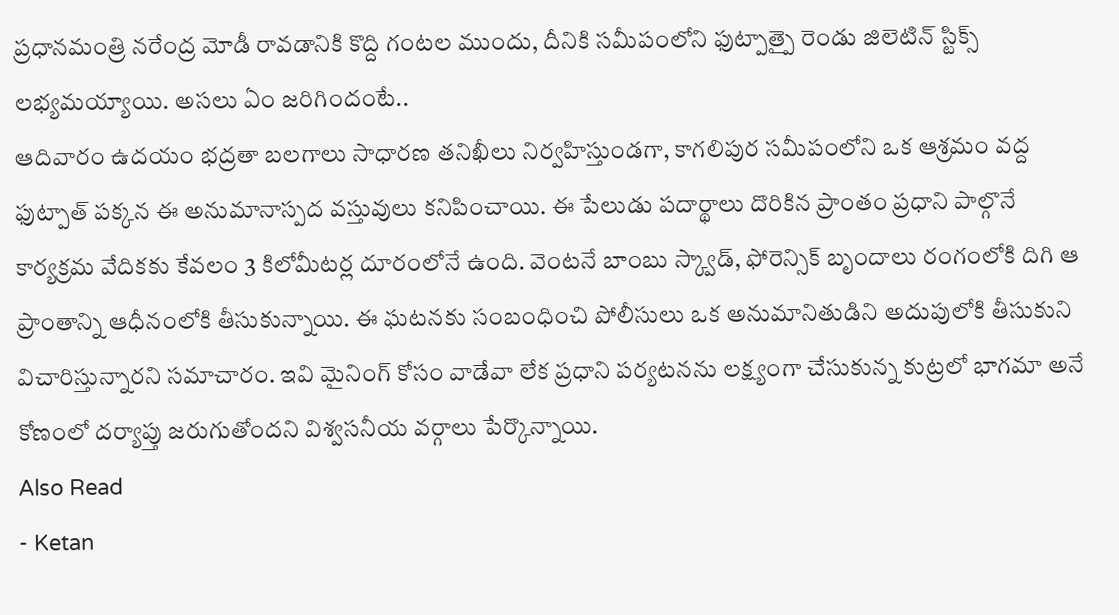ప్రధానమంత్రి నరేంద్ర మోడీ రావడానికి కొద్ది గంటల ముందు, దీనికి సమీపంలోని ఫుట్పాత్పై రెండు జిలెటిన్ స్టిక్స్ లభ్యమయ్యాయి. అసలు ఏం జరిగిందంటే..
ఆదివారం ఉదయం భద్రతా బలగాలు సాధారణ తనిఖీలు నిర్వహిస్తుండగా, కాగలిపుర సమీపంలోని ఒక ఆశ్రమం వద్ద ఫుట్పాత్ పక్కన ఈ అనుమానాస్పద వస్తువులు కనిపించాయి. ఈ పేలుడు పదార్థాలు దొరికిన ప్రాంతం ప్రధాని పాల్గొనే కార్యక్రమ వేదికకు కేవలం 3 కిలోమీటర్ల దూరంలోనే ఉంది. వెంటనే బాంబు స్క్వాడ్, ఫోరెన్సిక్ బృందాలు రంగంలోకి దిగి ఆ ప్రాంతాన్ని ఆధీనంలోకి తీసుకున్నాయి. ఈ ఘటనకు సంబంధించి పోలీసులు ఒక అనుమానితుడిని అదుపులోకి తీసుకుని విచారిస్తున్నారని సమాచారం. ఇవి మైనింగ్ కోసం వాడేవా లేక ప్రధాని పర్యటనను లక్ష్యంగా చేసుకున్న కుట్రలో భాగమా అనే కోణంలో దర్యాప్తు జరుగుతోందని విశ్వసనీయ వర్గాలు పేర్కొన్నాయి.
Also Read
- Ketan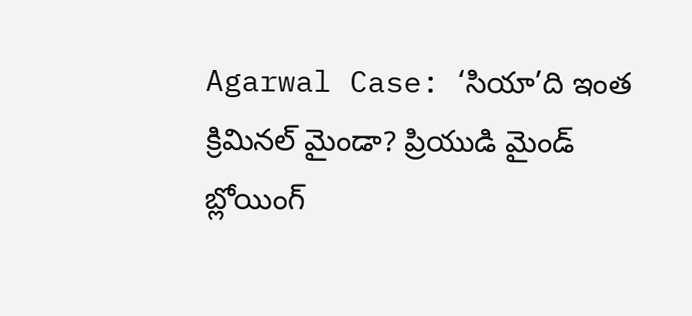Agarwal Case: ‘సియా’ది ఇంత క్రిమినల్ మైండా? ప్రియుడి మైండ్ బ్లోయింగ్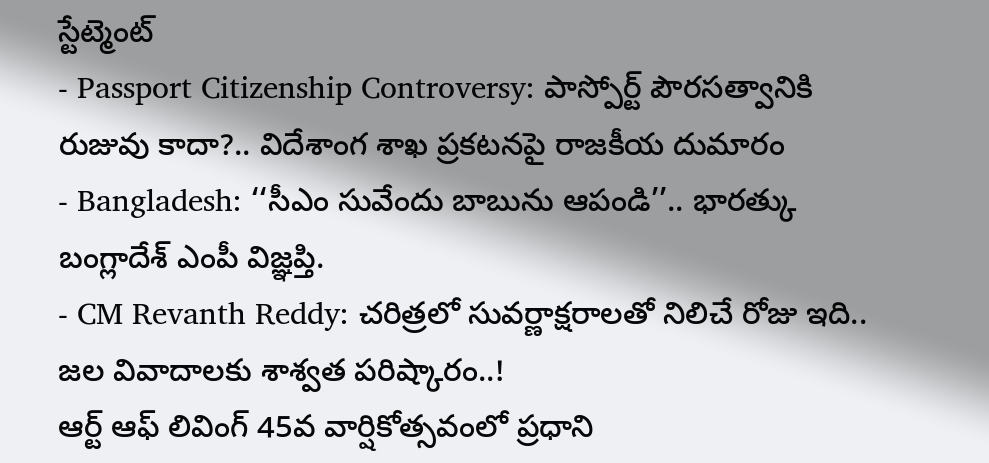స్టేట్మెంట్
- Passport Citizenship Controversy: పాస్పోర్ట్ పౌరసత్వానికి రుజువు కాదా?.. విదేశాంగ శాఖ ప్రకటనపై రాజకీయ దుమారం
- Bangladesh: ‘‘సీఎం సువేందు బాబును ఆపండి’’.. భారత్కు బంగ్లాదేశ్ ఎంపీ విజ్ఞప్తి.
- CM Revanth Reddy: చరిత్రలో సువర్ణాక్షరాలతో నిలిచే రోజు ఇది.. జల వివాదాలకు శాశ్వత పరిష్కారం..!
ఆర్ట్ ఆఫ్ లివింగ్ 45వ వార్షికోత్సవంలో ప్రధాని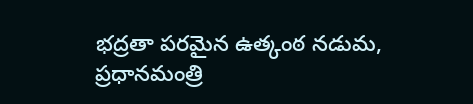భద్రతా పరమైన ఉత్కంఠ నడుమ, ప్రధానమంత్రి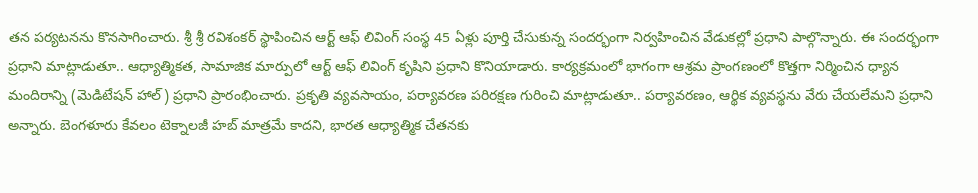తన పర్యటనను కొనసాగించారు. శ్రీ శ్రీ రవిశంకర్ స్థాపించిన ఆర్ట్ ఆఫ్ లివింగ్ సంస్థ 45 ఏళ్లు పూర్తి చేసుకున్న సందర్భంగా నిర్వహించిన వేడుకల్లో ప్రధాని పాల్గొన్నారు. ఈ సందర్భంగా ప్రధాని మాట్లాడుతూ.. ఆధ్యాత్మికత, సామాజిక మార్పులో ఆర్ట్ ఆఫ్ లివింగ్ కృషిని ప్రధాని కొనియాడారు. కార్యక్రమంలో భాగంగా ఆశ్రమ ప్రాంగణంలో కొత్తగా నిర్మించిన ధ్యాన మందిరాన్ని (మెడిటేషన్ హాల్) ప్రధాని ప్రారంభించారు. ప్రకృతి వ్యవసాయం, పర్యావరణ పరిరక్షణ గురించి మాట్లాడుతూ.. పర్యావరణం, ఆర్థిక వ్యవస్థను వేరు చేయలేమని ప్రధాని అన్నారు. బెంగళూరు కేవలం టెక్నాలజీ హబ్ మాత్రమే కాదని, భారత ఆధ్యాత్మిక చేతనకు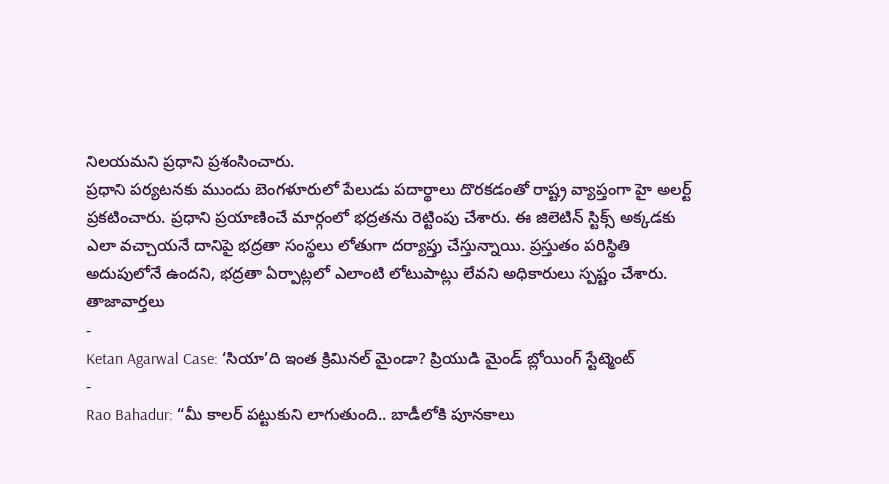నిలయమని ప్రధాని ప్రశంసించారు.
ప్రధాని పర్యటనకు ముందు బెంగళూరులో పేలుడు పదార్థాలు దొరకడంతో రాష్ట్ర వ్యాప్తంగా హై అలర్ట్ ప్రకటించారు. ప్రధాని ప్రయాణించే మార్గంలో భద్రతను రెట్టింపు చేశారు. ఈ జిలెటిన్ స్టిక్స్ అక్కడకు ఎలా వచ్చాయనే దానిపై భద్రతా సంస్థలు లోతుగా దర్యాప్తు చేస్తున్నాయి. ప్రస్తుతం పరిస్థితి అదుపులోనే ఉందని, భద్రతా ఏర్పాట్లలో ఎలాంటి లోటుపాట్లు లేవని అధికారులు స్పష్టం చేశారు.
తాజావార్తలు
-
Ketan Agarwal Case: ‘సియా’ది ఇంత క్రిమినల్ మైండా? ప్రియుడి మైండ్ బ్లోయింగ్ స్టేట్మెంట్
-
Rao Bahadur: “మీ కాలర్ పట్టుకుని లాగుతుంది.. బాడీలోకి పూనకాలు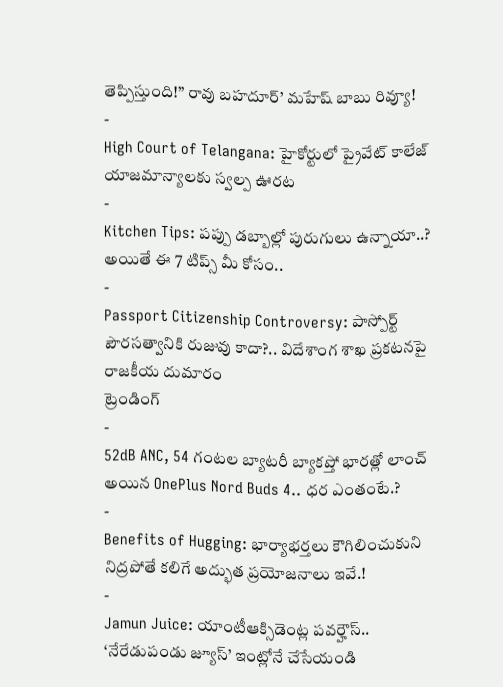తెప్పిస్తుంది!” రావు బహదూర్’ మహేష్ బాబు రివ్యూ!
-
High Court of Telangana: హైకోర్టులో ప్రైవేట్ కాలేజ్ యాజమాన్యాలకు స్వల్ప ఊరట
-
Kitchen Tips: పప్పు డబ్బాల్లో పురుగులు ఉన్నాయా..? అయితే ఈ 7 టిప్స్ మీ కోసం..
-
Passport Citizenship Controversy: పాస్పోర్ట్ పౌరసత్వానికి రుజువు కాదా?.. విదేశాంగ శాఖ ప్రకటనపై రాజకీయ దుమారం
ట్రెండింగ్
-
52dB ANC, 54 గంటల బ్యాటరీ బ్యాకప్తో భారత్లో లాంచ్ అయిన OnePlus Nord Buds 4.. ధర ఎంతంటే.?
-
Benefits of Hugging: భార్యాభర్తలు కౌగిలించుకుని నిద్రపోతే కలిగే అద్భుత ప్రయోజనాలు ఇవే.!
-
Jamun Juice: యాంటీఆక్సిడెంట్ల పవర్హౌస్.. ‘నేరేడుపండు జ్యూస్’ ఇంట్లోనే చేసేయండి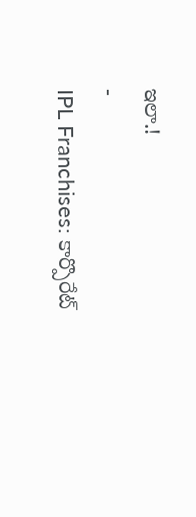ఇలా.!
-
IPL Franchises: కార్పొరేట్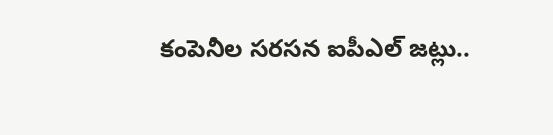కంపెనీల సరసన ఐపీఎల్ జట్లు..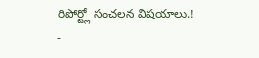రిపోర్ట్లో సంచలన విషయాలు.!
-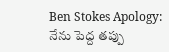Ben Stokes Apology: నేను పెద్ద తప్పు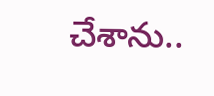చేశాను..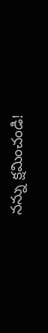నన్ను క్షమించండి!